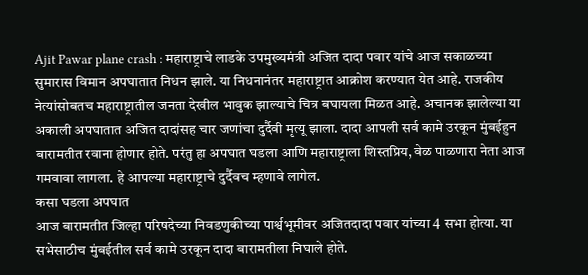Ajit Pawar plane crash : महाराष्ट्राचे लाडके उपमुख्यमंत्री अजित दादा पवार यांचे आज सकाळच्या सुमारास विमान अपघातात निधन झाले. या निधनानंतर महाराष्ट्रात आक्रोश करण्यात येत आहे. राजकीय नेत्यांसोबतच महाराष्ट्रातील जनता देखील भावुक झाल्याचे चित्र बघायला मिळत आहे. अचानक झालेल्या या अकाली अपघातात अजित दादांसह चार जणांचा दुर्दैवी मृत्यू झाला. दादा आपली सर्व कामे उरकून मुंबईहुन बारामतीत रवाना होणार होते. परंतु हा अपघात घडला आणि महाराष्ट्राला शिस्तप्रिय, वेळ पाळणारा नेता आज गमवावा लागला. हे आपल्या महाराष्ट्राचे दुर्दैवच म्हणावे लागेल.
कसा घडला अपघात
आज बारामतीत जिल्हा परिषदेच्या निवडणुकीच्या पार्श्वभूमीवर अजितदादा पवार यांच्या 4 सभा होत्या. या सभेसाठीच मुंबईतील सर्व कामे उरकून दादा बारामतीला निघाले होते.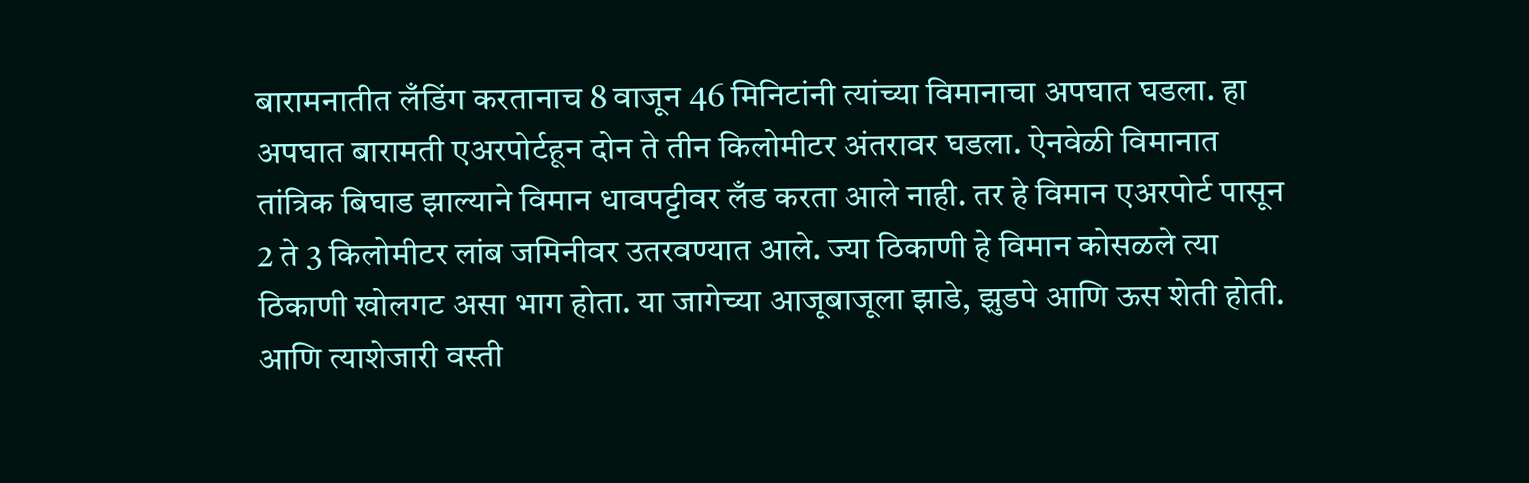बारामनातीत लँडिंग करतानाच 8 वाजून 46 मिनिटांनी त्यांच्या विमानाचा अपघात घडला. हा अपघात बारामती एअरपोर्टहून दोन ते तीन किलोमीटर अंतरावर घडला. ऐनवेळी विमानात तांत्रिक बिघाड झाल्याने विमान धावपट्टीवर लँड करता आले नाही. तर हे विमान एअरपोर्ट पासून 2 ते 3 किलोमीटर लांब जमिनीवर उतरवण्यात आले. ज्या ठिकाणी हे विमान कोसळले त्या ठिकाणी खोलगट असा भाग होता. या जागेच्या आजूबाजूला झाडे, झुडपे आणि ऊस शेती होती. आणि त्याशेजारी वस्ती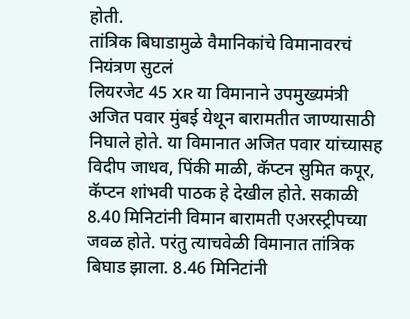होती.
तांत्रिक बिघाडामुळे वैमानिकांचे विमानावरचं नियंत्रण सुटलं
लियरजेट 45 XR या विमानाने उपमुख्यमंत्री अजित पवार मुंबई येथून बारामतीत जाण्यासाठी निघाले होते. या विमानात अजित पवार यांच्यासह विदीप जाधव, पिंकी माळी, कॅप्टन सुमित कपूर, कॅप्टन शांभवी पाठक हे देखील होते. सकाळी 8.40 मिनिटांनी विमान बारामती एअरस्ट्रीपच्या जवळ होते. परंतु त्याचवेळी विमानात तांत्रिक बिघाड झाला. 8.46 मिनिटांनी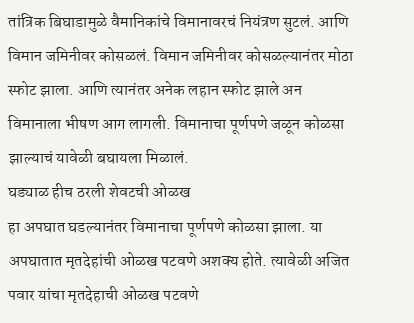तांत्रिक बिघाडामुळे वैमानिकांचे विमानावरचं नियंत्रण सुटलं. आणि विमान जमिनीवर कोसळलं. विमान जमिनीवर कोसळल्यानंतर मोठा स्फोट झाला. आणि त्यानंतर अनेक लहान स्फोट झाले अन विमानाला भीषण आग लागली. विमानाचा पूर्णपणे जळून कोळसा झाल्याचं यावेळी बघायला मिळालं.
घड्याळ हीच ठरली शेवटची ओळख
हा अपघात घडल्यानंतर विमानाचा पूर्णपणे कोळसा झाला. या अपघातात मृतदेहांची ओळख पटवणे अशक्य होते. त्यावेळी अजित पवार यांचा मृतदेहाची ओळख पटवणे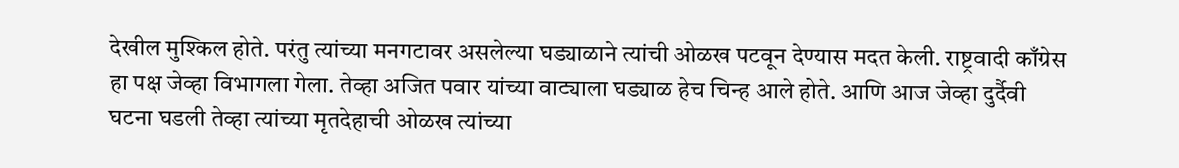देखील मुश्किल होते. परंतु त्यांच्या मनगटावर असलेल्या घड्याळाने त्यांची ओळख पटवून देण्यास मदत केली. राष्ट्रवादी काँग्रेस हा पक्ष जेव्हा विभागला गेला. तेव्हा अजित पवार यांच्या वाट्याला घड्याळ हेच चिन्ह आले होते. आणि आज जेव्हा दुर्दैवी घटना घडली तेव्हा त्यांच्या मृतदेहाची ओळख त्यांच्या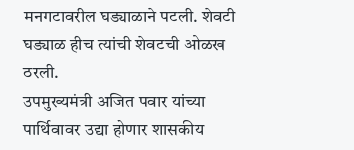मनगटावरील घड्याळाने पटली. शेवटी घड्याळ हीच त्यांची शेवटची ओळख ठरली.
उपमुख्यमंत्री अजित पवार यांच्या पार्थिवावर उद्या होणार शासकीय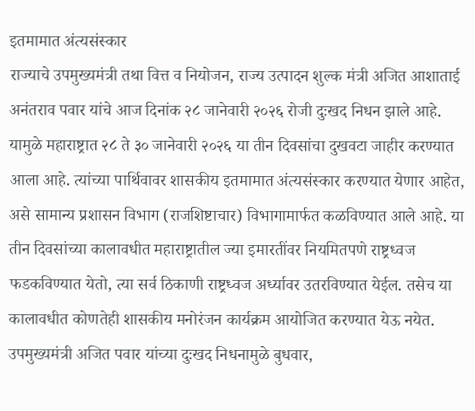इतमामात अंत्यसंस्कार
राज्याचे उपमुख्यमंत्री तथा वित्त व नियोजन, राज्य उत्पादन शुल्क मंत्री अजित आशाताई अनंतराव पवार यांचे आज दिनांक २८ जानेवारी २०२६ रोजी दुःखद निधन झाले आहे. यामुळे महाराष्ट्रात २८ ते ३० जानेवारी २०२६ या तीन दिवसांचा दुखवटा जाहीर करण्यात आला आहे. त्यांच्या पार्थिवावर शासकीय इतमामात अंत्यसंस्कार करण्यात येणार आहेत, असे सामान्य प्रशासन विभाग (राजशिष्टाचार) विभागामार्फत कळविण्यात आले आहे. या तीन दिवसांच्या कालावधीत महाराष्ट्रातील ज्या इमारतींवर नियमितपणे राष्ट्रध्वज फडकविण्यात येतो, त्या सर्व ठिकाणी राष्ट्रध्वज अर्ध्यावर उतरविण्यात येईल. तसेच या कालावधीत कोणतेही शासकीय मनोरंजन कार्यक्रम आयोजित करण्यात येऊ नयेत. उपमुख्यमंत्री अजित पवार यांच्या दुःखद निधनामुळे बुधवार,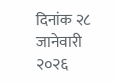दिनांक २८ जानेवारी २०२६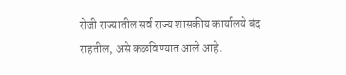रोजी राज्यातील सर्व राज्य शासकीय कार्यालये बंद राहतील, असे कळविण्यात आले आहे.